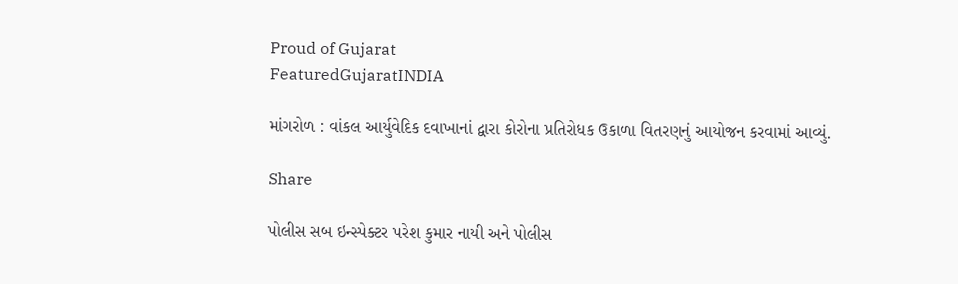Proud of Gujarat
FeaturedGujaratINDIA

માંગરોળ : વાંકલ આર્યુવેદિક દવાખાનાં દ્વારા કોરોના પ્રતિરોધક ઉકાળા વિતરણનું આયોજન કરવામાં આવ્યું.

Share

પોલીસ સબ ઇન્સ્પેક્ટર પરેશ કુમાર નાયી અને પોલીસ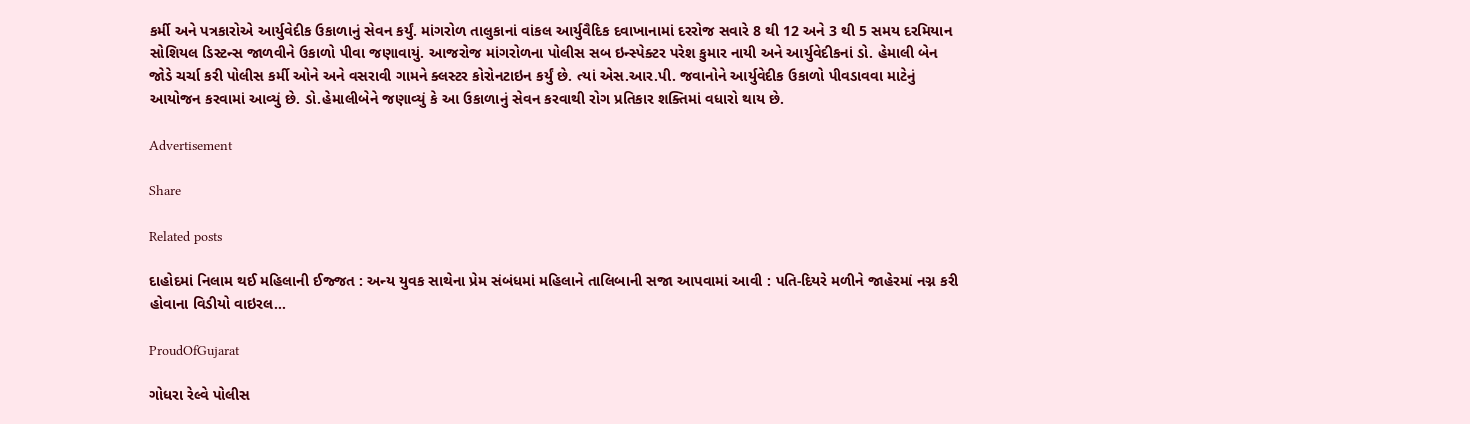કર્મી અને પત્રકારોએ આર્યુવેદીક ઉકાળાનું સેવન કર્યું. માંગરોળ તાલુકાનાં વાંકલ આર્યુવૈદિક દવાખાનામાં દરરોજ સવારે 8 થી 12 અને 3 થી 5 સમય દરમિયાન સોશિયલ ડિસ્ટન્સ જાળવીને ઉકાળો પીવા જણાવાયું. આજરોજ માંગરોળના પોલીસ સબ ઇન્સ્પેક્ટર પરેશ કુમાર નાયી અને આર્યુવેદીકનાં ડો. હેમાલી બેન જોડે ચર્ચા કરી પોલીસ કર્મી ઓને અને વસરાવી ગામને ક્લસ્ટર કોરોનટાઇન કર્યું છે. ત્યાં એસ.આર.પી. જવાનોને આર્યુવેદીક ઉકાળો પીવડાવવા માટેનું આયોજન કરવામાં આવ્યું છે. ડો.હેમાલીબેને જણાવ્યું કે આ ઉકાળાનું સેવન કરવાથી રોગ પ્રતિકાર શક્તિમાં વધારો થાય છે.

Advertisement

Share

Related posts

દાહોદમાં નિલામ થઈ મહિલાની ઈજ્જત : અન્ય યુવક સાથેના પ્રેમ સંબંધમાં મહિલાને તાલિબાની સજા આપવામાં આવી : પતિ-દિયરે મળીને જાહેરમાં નગ્ન કરી હોવાના વિડીયો વાઇરલ…

ProudOfGujarat

ગોધરા રેલ્વે પોલીસ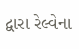દ્વારા રેલ્વેના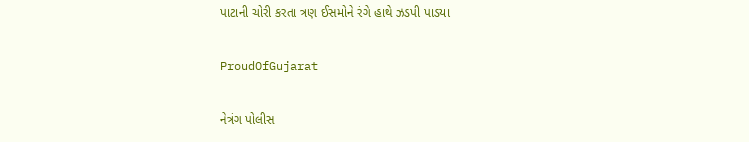પાટાની ચોરી કરતા ત્રણ ઈસમોને રંગે હાથે ઝડપી પાડયા

ProudOfGujarat

નેત્રંગ પોલીસ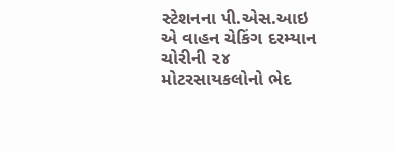સ્ટેશનના પી.એસ.આઇ એ વાહન ચેકિંગ દરમ્યાન ચોરીની ૨૪ મોટરસાયકલોનો ભેદ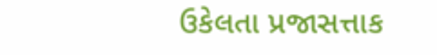ઉકેલતા પ્રજાસત્તાક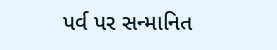પર્વ પર સન્માનિત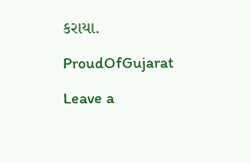કરાયા.

ProudOfGujarat

Leave a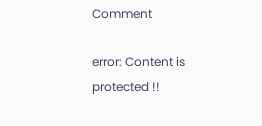Comment

error: Content is protected !!